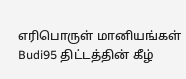எரிபொருள் மானியங்கள் Budi95 திட்டத்தின் கீழ்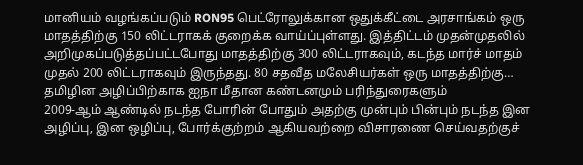மானியம் வழங்கப்படும் RON95 பெட்ரோலுக்கான ஒதுக்கீட்டை அரசாங்கம் ஒரு மாதத்திற்கு 150 லிட்டராகக் குறைக்க வாய்ப்புள்ளது. இத்திட்டம் முதன்முதலில் அறிமுகப்படுத்தப்பட்டபோது மாதத்திற்கு 300 லிட்டராகவும், கடந்த மார்ச் மாதம் முதல் 200 லிட்டராகவும் இருந்தது. 80 சதவீத மலேசியர்கள் ஒரு மாதத்திற்கு…
தமிழின அழிப்பிற்காக ஐநா மீதான கண்டனமும் பரிந்துரைகளும்
2009-ஆம் ஆண்டில் நடந்த போரின் போதும் அதற்கு முன்பும் பின்பும் நடந்த இன அழிப்பு, இன ஒழிப்பு, போர்க்குற்றம் ஆகியவற்றை விசாரணை செய்வதற்குச்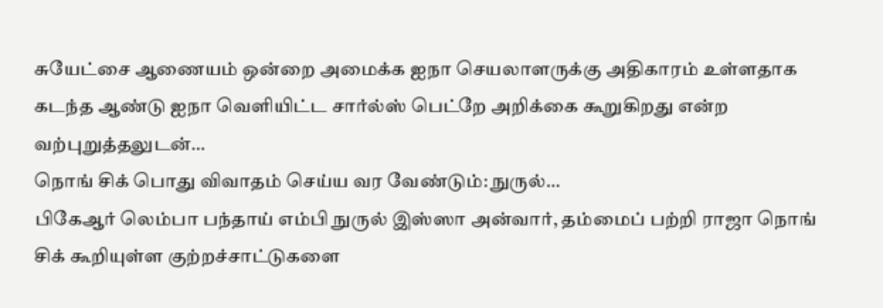சுயேட்சை ஆணையம் ஒன்றை அமைக்க ஐநா செயலாளருக்கு அதிகாரம் உள்ளதாக கடந்த ஆண்டு ஐநா வெளியிட்ட சார்ல்ஸ் பெட்றே அறிக்கை கூறுகிறது என்ற வற்புறுத்தலுடன்…
நொங் சிக் பொது விவாதம் செய்ய வர வேண்டும்: நுருல்…
பிகேஆர் லெம்பா பந்தாய் எம்பி நுருல் இஸ்ஸா அன்வார், தம்மைப் பற்றி ராஜா நொங் சிக் கூறியுள்ள குற்றச்சாட்டுகளை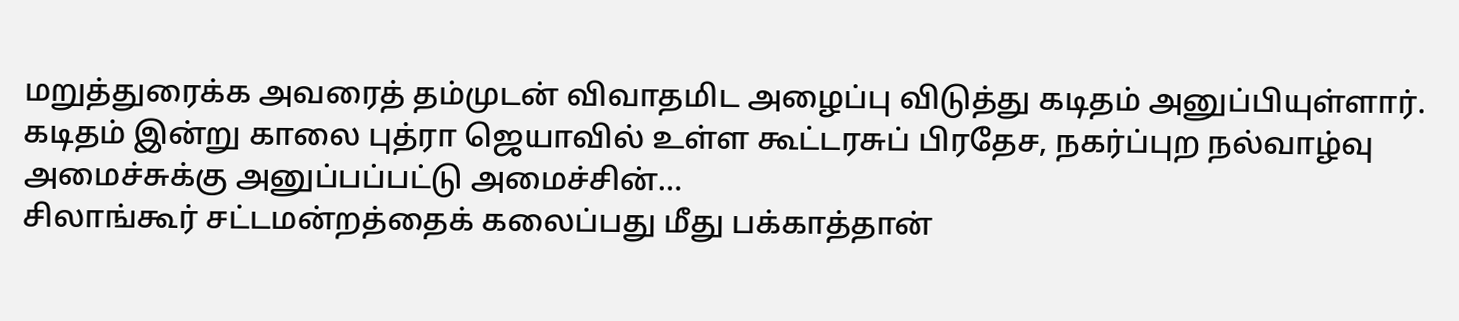மறுத்துரைக்க அவரைத் தம்முடன் விவாதமிட அழைப்பு விடுத்து கடிதம் அனுப்பியுள்ளார். கடிதம் இன்று காலை புத்ரா ஜெயாவில் உள்ள கூட்டரசுப் பிரதேச, நகர்ப்புற நல்வாழ்வு அமைச்சுக்கு அனுப்பப்பட்டு அமைச்சின்…
சிலாங்கூர் சட்டமன்றத்தைக் கலைப்பது மீது பக்காத்தான்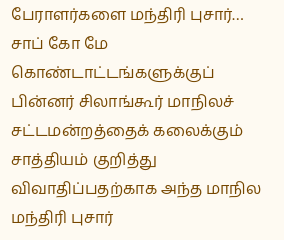பேராளர்களை மந்திரி புசார்…
சாப் கோ மே கொண்டாட்டங்களுக்குப் பின்னர் சிலாங்கூர் மாநிலச் சட்டமன்றத்தைக் கலைக்கும் சாத்தியம் குறித்து விவாதிப்பதற்காக அந்த மாநில மந்திரி புசார்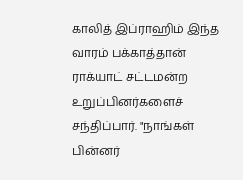காலித் இப்ராஹிம் இந்த வாரம் பக்காத்தான் ராக்யாட் சட்டமன்ற உறுப்பினர்களைச் சந்திப்பார். "நாங்கள் பின்னர்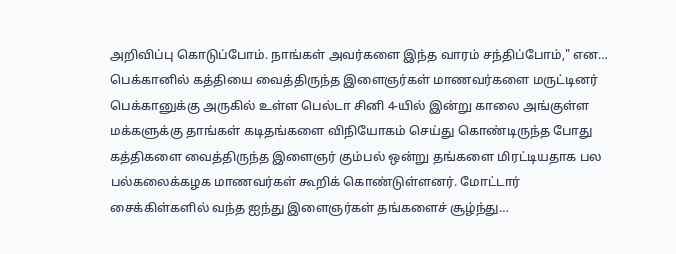அறிவிப்பு கொடுப்போம். நாங்கள் அவர்களை இந்த வாரம் சந்திப்போம்," என…
பெக்கானில் கத்தியை வைத்திருந்த இளைஞர்கள் மாணவர்களை மருட்டினர்
பெக்கானுக்கு அருகில் உள்ள பெல்டா சினி 4-யில் இன்று காலை அங்குள்ள மக்களுக்கு தாங்கள் கடிதங்களை விநியோகம் செய்து கொண்டிருந்த போது கத்திகளை வைத்திருந்த இளைஞர் கும்பல் ஒன்று தங்களை மிரட்டியதாக பல பல்கலைக்கழக மாணவர்கள் கூறிக் கொண்டுள்ளனர். மோட்டார் சைக்கிள்களில் வந்த ஐந்து இளைஞர்கள் தங்களைச் சூழ்ந்து…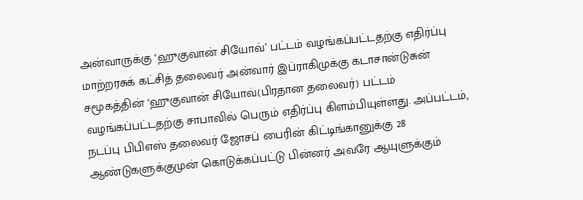அன்வாருக்கு ‘ஹுகுவான் சியோவ்’ பட்டம் வழங்கப்பட்டதற்கு எதிர்ப்பு
மாற்றரசுக் கட்சித் தலைவர் அன்வார் இப்ராகிமுக்கு கடாசான்டுசுன் சமூகத்தின் ‘ஹுகுவான் சியோவ்(பிரதான தலைவர்) பட்டம் வழங்கப்பட்டதற்கு சாபாவில் பெரும் எதிர்ப்பு கிளம்பியுள்ளது. அப்பட்டம், நடப்பு பிபிஎஸ் தலைவர் ஜோசப் பைரின் கிட்டிங்கானுக்கு 28 ஆண்டுகளுக்குமுன் கொடுக்கப்பட்டு பின்னர் அவரே ஆயுளுக்கும்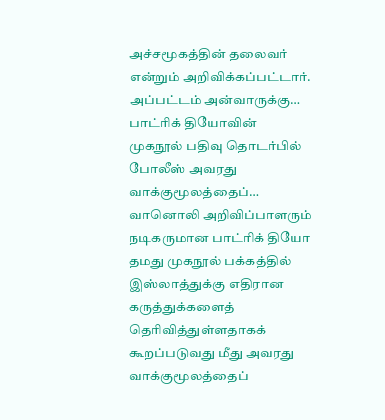அச்சமூகத்தின் தலைவர் என்றும் அறிவிக்கப்பட்டார். அப்பட்டம் அன்வாருக்கு…
பாட்ரிக் தியோவின் முகநூல் பதிவு தொடர்பில் போலீஸ் அவரது வாக்குமூலத்தைப்…
வானொலி அறிவிப்பாளரும் நடிகருமான பாட்ரிக் தியோ தமது முகநூல் பக்கத்தில் இஸ்லாத்துக்கு எதிரான கருத்துக்களைத் தெரிவித்துள்ளதாகக் கூறப்படுவது மீது அவரது வாக்குமூலத்தைப்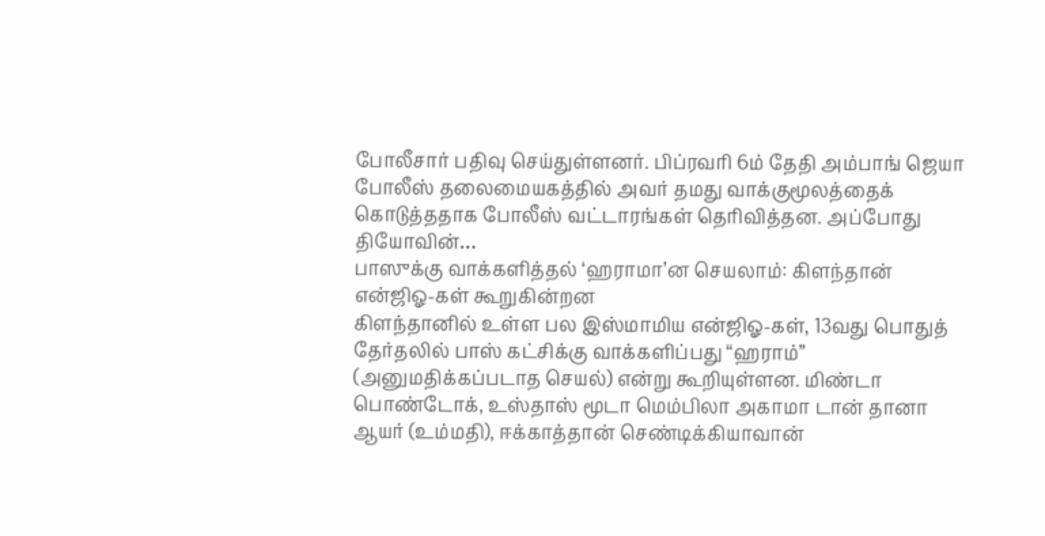போலீசார் பதிவு செய்துள்ளனர். பிப்ரவரி 6ம் தேதி அம்பாங் ஜெயா போலீஸ் தலைமையகத்தில் அவர் தமது வாக்குமூலத்தைக் கொடுத்ததாக போலீஸ் வட்டாரங்கள் தெரிவித்தன. அப்போது தியோவின்…
பாஸுக்கு வாக்களித்தல் ‘ஹராமா’ன செயலாம்: கிளந்தான் என்ஜிஓ-கள் கூறுகின்றன
கிளந்தானில் உள்ள பல இஸ்மாமிய என்ஜிஓ-கள், 13வது பொதுத் தேர்தலில் பாஸ் கட்சிக்கு வாக்களிப்பது “ஹராம்” (அனுமதிக்கப்படாத செயல்) என்று கூறியுள்ளன. மிண்டா பொண்டோக், உஸ்தாஸ் மூடா மெம்பிலா அகாமா டான் தானா ஆயர் (உம்மதி), ஈக்காத்தான் செண்டிக்கியாவான்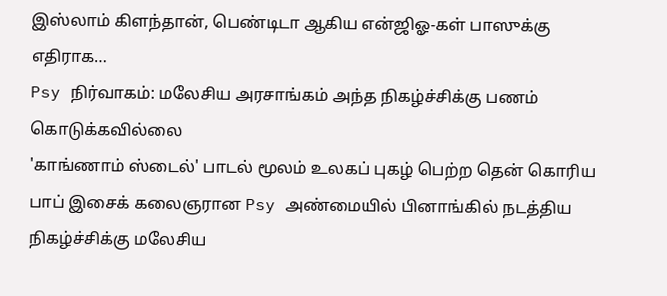இஸ்லாம் கிளந்தான், பெண்டிடா ஆகிய என்ஜிஓ-கள் பாஸுக்கு எதிராக…
Psy நிர்வாகம்: மலேசிய அரசாங்கம் அந்த நிகழ்ச்சிக்கு பணம் கொடுக்கவில்லை
'காங்ணாம் ஸ்டைல்' பாடல் மூலம் உலகப் புகழ் பெற்ற தென் கொரிய பாப் இசைக் கலைஞரான Psy அண்மையில் பினாங்கில் நடத்திய நிகழ்ச்சிக்கு மலேசிய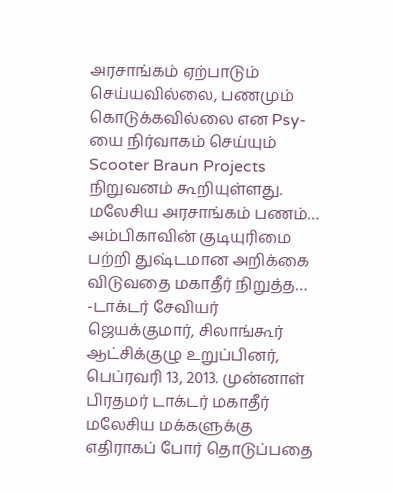அரசாங்கம் ஏற்பாடும் செய்யவில்லை, பணமும் கொடுக்கவில்லை என Psy-யை நிர்வாகம் செய்யும் Scooter Braun Projects நிறுவனம் கூறியுள்ளது. மலேசிய அரசாங்கம் பணம்…
அம்பிகாவின் குடியுரிமை பற்றி துஷ்டமான அறிக்கை விடுவதை மகாதீர் நிறுத்த…
-டாக்டர் சேவியர் ஜெயக்குமார், சிலாங்கூர் ஆட்சிக்குழு உறுப்பினர், பெப்ரவரி 13, 2013. முன்னாள் பிரதமர் டாக்டர் மகாதீர் மலேசிய மக்களுக்கு எதிராகப் போர் தொடுப்பதை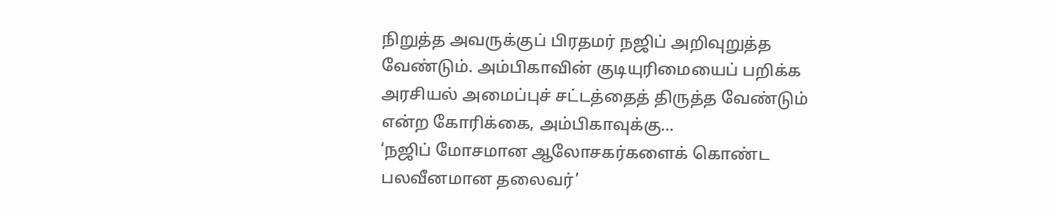நிறுத்த அவருக்குப் பிரதமர் நஜிப் அறிவுறுத்த வேண்டும். அம்பிகாவின் குடியுரிமையைப் பறிக்க அரசியல் அமைப்புச் சட்டத்தைத் திருத்த வேண்டும் என்ற கோரிக்கை, அம்பிகாவுக்கு…
‘நஜிப் மோசமான ஆலோசகர்களைக் கொண்ட பலவீனமான தலைவர்’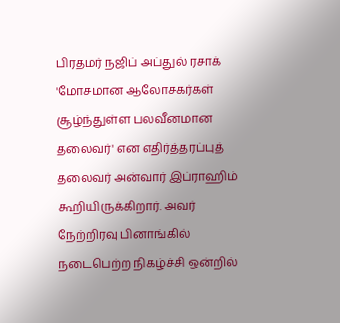பிரதமர் நஜிப் அப்துல் ரசாக் 'மோசமான ஆலோசகர்கள் சூழ்ந்துள்ள பலவீனமான தலைவர்' என எதிர்த்தரப்புத் தலைவர் அன்வார் இப்ராஹிம் கூறியிருக்கிறார். அவர் நேற்றிரவு பினாங்கில் நடைபெற்ற நிகழ்ச்சி ஒன்றில்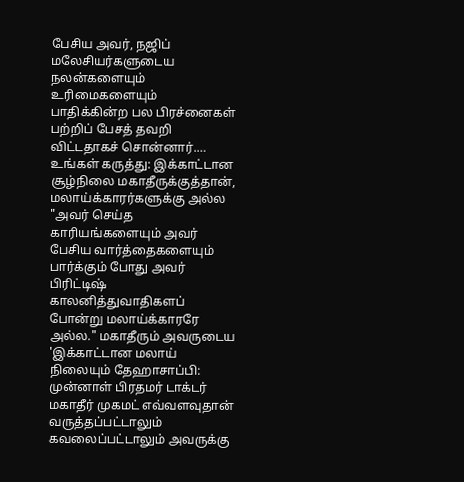பேசிய அவர், நஜிப் மலேசியர்களுடைய நலன்களையும் உரிமைகளையும் பாதிக்கின்ற பல பிரச்னைகள் பற்றிப் பேசத் தவறி விட்டதாகச் சொன்னார்.…
உங்கள் கருத்து: இக்காட்டான சூழ்நிலை மகாதீருக்குத்தான், மலாய்க்காரர்களுக்கு அல்ல
"அவர் செய்த காரியங்களையும் அவர் பேசிய வார்த்தைகளையும் பார்க்கும் போது அவர் பிரிட்டிஷ் காலனித்துவாதிகளப் போன்று மலாய்க்காரரே அல்ல." மகாதீரும் அவருடைய 'இக்காட்டான மலாய் நிலையும் தேஹாசாப்பி: முன்னாள் பிரதமர் டாக்டர் மகாதீர் முகமட் எவ்வளவுதான் வருத்தப்பட்டாலும் கவலைப்பட்டாலும் அவருக்கு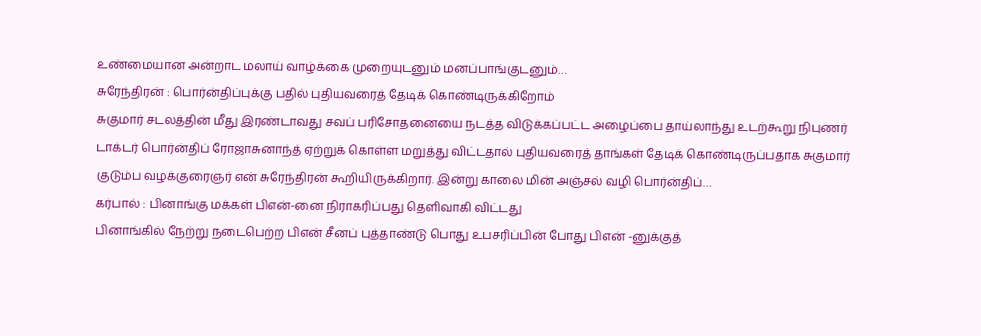உண்மையான அன்றாட மலாய் வாழ்க்கை முறையுடனும் மனப்பாங்குடனும்…
சுரேந்திரன் : பொர்ன்திப்புக்கு பதில் புதியவரைத் தேடிக் கொண்டிருக்கிறோம்
சுகுமார் சடலத்தின் மீது இரண்டாவது சவப் பரிசோதனையை நடத்த விடுக்கப்பட்ட அழைப்பை தாய்லாந்து உடற்கூறு நிபுணர் டாக்டர் பொர்ன்திப் ரோஜாசுனாந்த் ஏற்றுக் கொள்ள மறுத்து விட்டதால் புதியவரைத் தாங்கள் தேடிக் கொண்டிருப்பதாக சுகுமார் குடும்ப வழக்குரைஞர் என் சுரேந்திரன் கூறியிருக்கிறார். இன்று காலை மின் அஞ்சல் வழி பொர்ன்திப்…
கர்பால் : பினாங்கு மக்கள் பிஎன்-னை நிராகரிப்பது தெளிவாகி விட்டது
பினாங்கில் நேற்று நடைபெற்ற பிஎன் சீனப் புத்தாண்டு பொது உபசரிப்பின் போது பிஎன் -னுக்குத்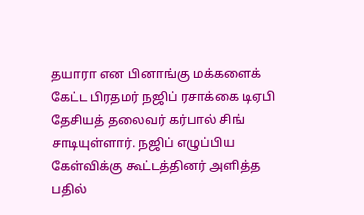தயாரா என பினாங்கு மக்களைக் கேட்ட பிரதமர் நஜிப் ரசாக்கை டிஏபி தேசியத் தலைவர் கர்பால் சிங் சாடியுள்ளார். நஜிப் எழுப்பிய கேள்விக்கு கூட்டத்தினர் அளித்த பதில்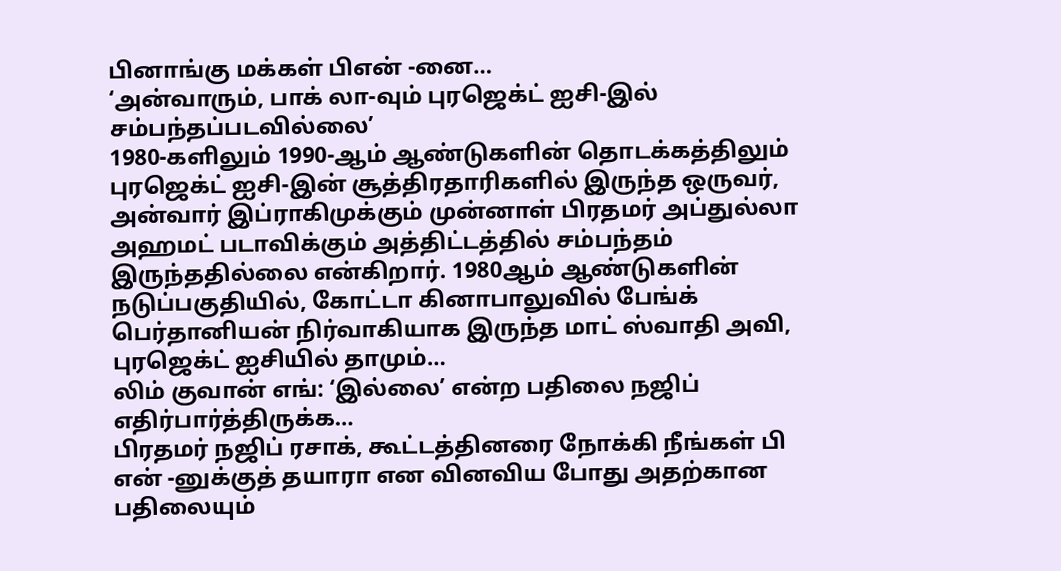பினாங்கு மக்கள் பிஎன் -னை…
‘அன்வாரும், பாக் லா-வும் புரஜெக்ட் ஐசி-இல் சம்பந்தப்படவில்லை’
1980-களிலும் 1990-ஆம் ஆண்டுகளின் தொடக்கத்திலும் புரஜெக்ட் ஐசி-இன் சூத்திரதாரிகளில் இருந்த ஒருவர், அன்வார் இப்ராகிமுக்கும் முன்னாள் பிரதமர் அப்துல்லா அஹமட் படாவிக்கும் அத்திட்டத்தில் சம்பந்தம் இருந்ததில்லை என்கிறார். 1980ஆம் ஆண்டுகளின் நடுப்பகுதியில், கோட்டா கினாபாலுவில் பேங்க் பெர்தானியன் நிர்வாகியாக இருந்த மாட் ஸ்வாதி அவி, புரஜெக்ட் ஐசியில் தாமும்…
லிம் குவான் எங்: ‘இல்லை’ என்ற பதிலை நஜிப் எதிர்பார்த்திருக்க…
பிரதமர் நஜிப் ரசாக், கூட்டத்தினரை நோக்கி நீங்கள் பி என் -னுக்குத் தயாரா என வினவிய போது அதற்கான பதிலையும்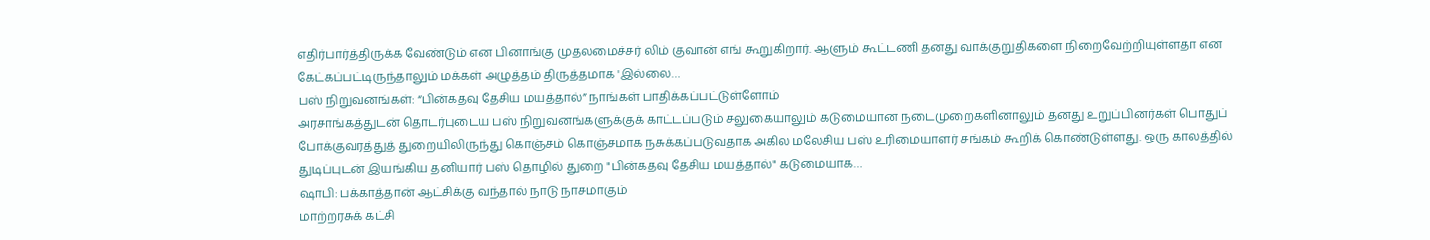எதிர்பார்த்திருக்க வேண்டும் என பினாங்கு முதலமைச்சர் லிம் குவான் எங் கூறுகிறார். ஆளும் கூட்டணி தனது வாக்குறுதிகளை நிறைவேற்றியுள்ளதா என கேட்கப்பட்டிருந்தாலும் மக்கள் அழுத்தம் திருத்தமாக 'இல்லை…
பஸ் நிறுவனங்கள்: “பின்கதவு தேசிய மயத்தால்” நாங்கள் பாதிக்கப்பட்டுள்ளோம்
அரசாங்கத்துடன் தொடர்புடைய பஸ் நிறுவனங்களுக்குக் காட்டப்படும் சலுகையாலும் கடுமையான நடைமுறைகளினாலும் தனது உறுப்பினர்கள் பொதுப் போக்குவரத்துத் துறையிலிருந்து கொஞ்சம் கொஞ்சமாக நசுக்கப்படுவதாக அகில மலேசிய பஸ் உரிமையாளர் சங்கம் கூறிக் கொண்டுள்ளது. ஒரு காலத்தில் துடிப்புடன் இயங்கிய தனியார் பஸ் தொழில் துறை "பின்கதவு தேசிய மயத்தால்" கடுமையாக…
ஷாபி: பக்காத்தான் ஆட்சிக்கு வந்தால் நாடு நாசமாகும்
மாற்றரசுக் கட்சி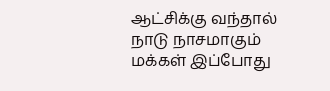ஆட்சிக்கு வந்தால் நாடு நாசமாகும் மக்கள் இப்போது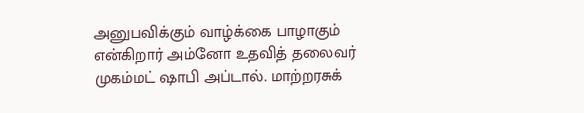அனுபவிக்கும் வாழ்க்கை பாழாகும் என்கிறார் அம்னோ உதவித் தலைவர் முகம்மட் ஷாபி அப்டால். மாற்றரசுக்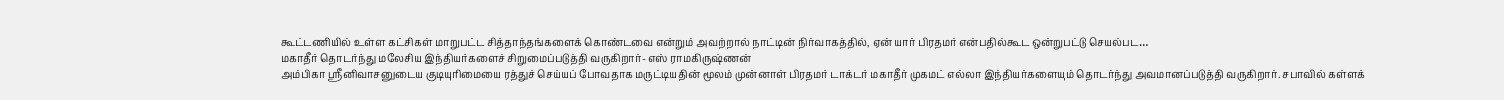கூட்டணியில் உள்ள கட்சிகள் மாறுபட்ட சித்தாந்தங்களைக் கொண்டவை என்றும் அவற்றால் நாட்டின் நிர்வாகத்தில், ஏன் யார் பிரதமர் என்பதில்கூட ஒன்றுபட்டு செயல்பட…
மகாதீர் தொடர்ந்து மலேசிய இந்தியர்களைச் சிறுமைப்படுத்தி வருகிறார்- எஸ் ராமகிருஷ்ணன்
அம்பிகா ஸ்ரீனிவாசனுடைய குடியுரிமையை ரத்துச் செய்யப் போவதாக மருட்டியதின் மூலம் முன்னாள் பிரதமர் டாக்டர் மகாதீர் முகமட் எல்லா இந்தியர்களையும் தொடர்ந்து அவமானப்படுத்தி வருகிறார். சபாவில் கள்ளக்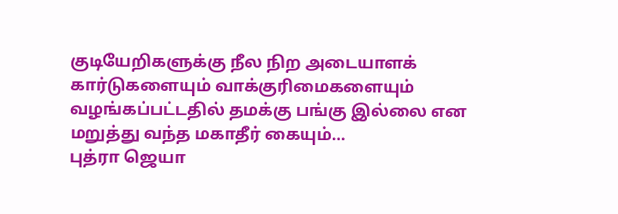குடியேறிகளுக்கு நீல நிற அடையாளக் கார்டுகளையும் வாக்குரிமைகளையும் வழங்கப்பட்டதில் தமக்கு பங்கு இல்லை என மறுத்து வந்த மகாதீர் கையும்…
புத்ரா ஜெயா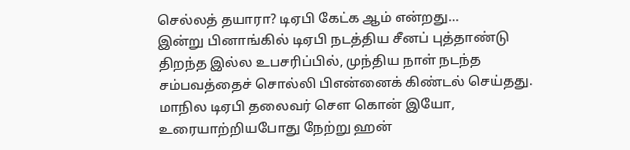செல்லத் தயாரா? டிஏபி கேட்க ஆம் என்றது…
இன்று பினாங்கில் டிஏபி நடத்திய சீனப் புத்தாண்டு திறந்த இல்ல உபசரிப்பில், முந்திய நாள் நடந்த சம்பவத்தைச் சொல்லி பிஎன்னைக் கிண்டல் செய்தது. மாநில டிஏபி தலைவர் செள கொன் இயோ, உரையாற்றியபோது நேற்று ஹன்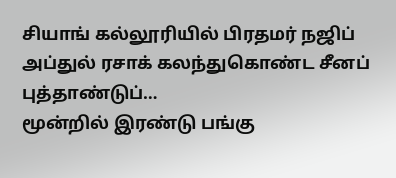சியாங் கல்லூரியில் பிரதமர் நஜிப் அப்துல் ரசாக் கலந்துகொண்ட சீனப் புத்தாண்டுப்…
மூன்றில் இரண்டு பங்கு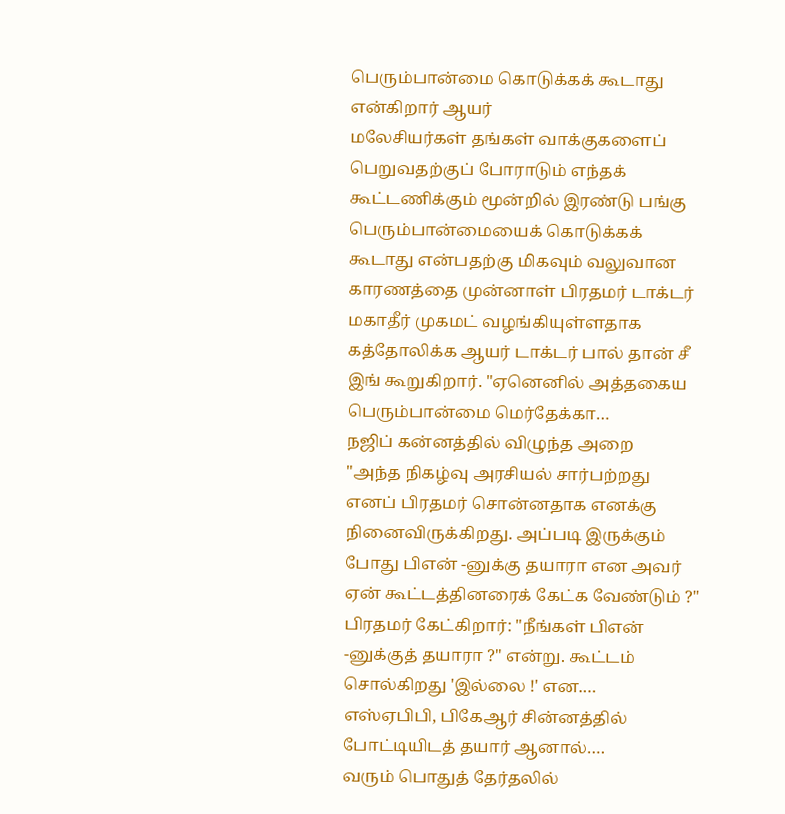பெரும்பான்மை கொடுக்கக் கூடாது என்கிறார் ஆயர்
மலேசியர்கள் தங்கள் வாக்குகளைப் பெறுவதற்குப் போராடும் எந்தக் கூட்டணிக்கும் மூன்றில் இரண்டு பங்கு பெரும்பான்மையைக் கொடுக்கக் கூடாது என்பதற்கு மிகவும் வலுவான காரணத்தை முன்னாள் பிரதமர் டாக்டர் மகாதீர் முகமட் வழங்கியுள்ளதாக கத்தோலிக்க ஆயர் டாக்டர் பால் தான் சீ இங் கூறுகிறார். "ஏனெனில் அத்தகைய பெரும்பான்மை மெர்தேக்கா…
நஜிப் கன்னத்தில் விழுந்த அறை
"அந்த நிகழ்வு அரசியல் சார்பற்றது எனப் பிரதமர் சொன்னதாக எனக்கு நினைவிருக்கிறது. அப்படி இருக்கும் போது பிஎன் -னுக்கு தயாரா என அவர் ஏன் கூட்டத்தினரைக் கேட்க வேண்டும் ?" பிரதமர் கேட்கிறார்: "நீங்கள் பிஎன் -னுக்குத் தயாரா ?" என்று. கூட்டம் சொல்கிறது 'இல்லை !' என.…
எஸ்ஏபிபி, பிகேஆர் சின்னத்தில் போட்டியிடத் தயார் ஆனால்….
வரும் பொதுத் தேர்தலில்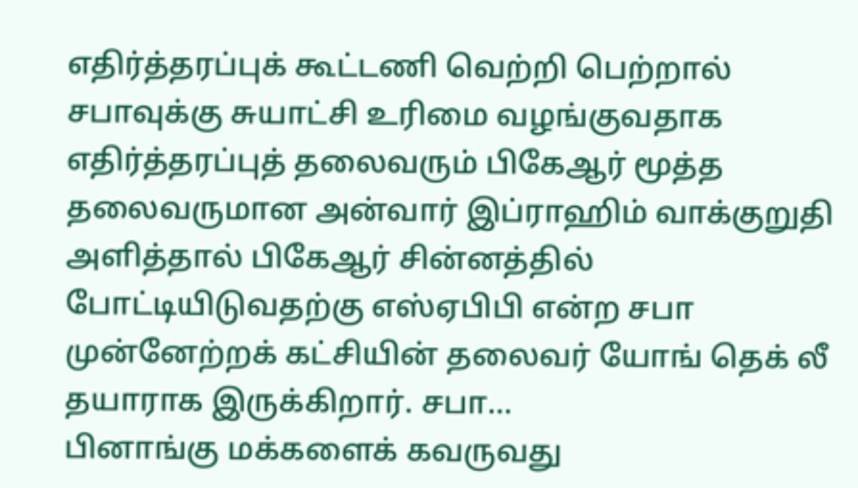எதிர்த்தரப்புக் கூட்டணி வெற்றி பெற்றால் சபாவுக்கு சுயாட்சி உரிமை வழங்குவதாக எதிர்த்தரப்புத் தலைவரும் பிகேஆர் மூத்த தலைவருமான அன்வார் இப்ராஹிம் வாக்குறுதி அளித்தால் பிகேஆர் சின்னத்தில் போட்டியிடுவதற்கு எஸ்ஏபிபி என்ற சபா முன்னேற்றக் கட்சியின் தலைவர் யோங் தெக் லீ தயாராக இருக்கிறார். சபா…
பினாங்கு மக்களைக் கவருவது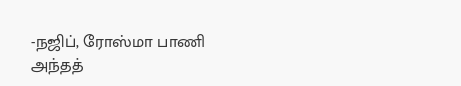-நஜிப், ரோஸ்மா பாணி
அந்தத்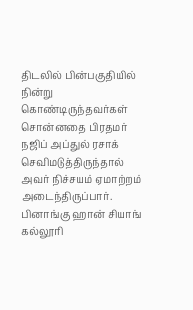திடலில் பின்பகுதியில் நின்று கொண்டிருந்தவர்கள் சொன்னதை பிரதமர் நஜிப் அப்துல் ரசாக் செவிமடுத்திருந்தால் அவர் நிச்சயம் ஏமாற்றம் அடைந்திருப்பார். பினாங்கு ஹான் சியாங் கல்லூரி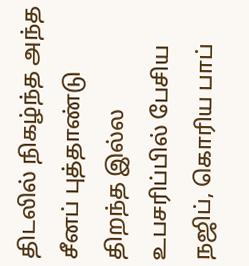திடலில் நிகழ்ந்த அந்த சீனப் புத்தாண்டு திறந்த இல்ல உபசரிப்பில் பேசிய நஜிப், கொரிய பாப்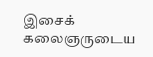இசைக் கலைஞருடைய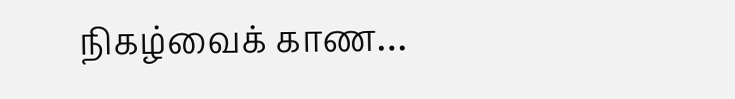நிகழ்வைக் காண…